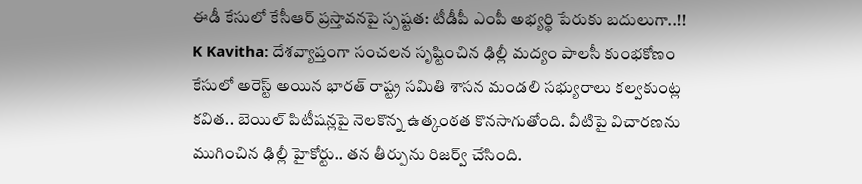ఈడీ కేసులో కేసీఆర్ ప్రస్తావనపై స్పష్టత: టీడీపీ ఎంపీ అభ్యర్థి పేరుకు బదులుగా..!!
K Kavitha: దేశవ్యాప్తంగా సంచలన సృష్టించిన ఢిల్లీ మద్యం పాలసీ కుంభకోణం కేసులో అరెస్ట్ అయిన భారత్ రాష్ట్ర సమితి శాసన మండలి సభ్యురాలు కల్వకుంట్ల కవిత.. బెయిల్ పిటీషన్లపై నెలకొన్న ఉత్కంఠత కొనసాగుతోంది. వీటిపై విచారణను ముగించిన ఢిల్లీ హైకోర్టు.. తన తీర్పును రిజర్వ్ చేసింది.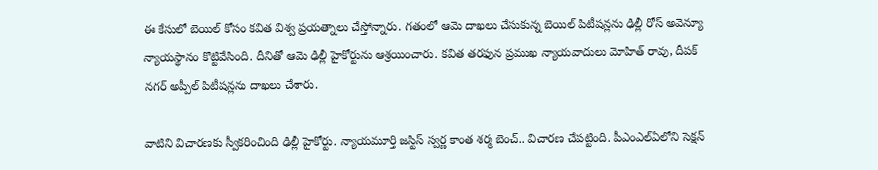ఈ కేసులో బెయిల్ కోసం కవిత విశ్వ ప్రయత్నాలు చేస్తోన్నారు. గతంలో ఆమె దాఖలు చేసుకున్న బెయిల్ పిటీషన్లను ఢిల్లీ రోస్ అవెన్యూ న్యాయస్థానం కొట్టివేసింది. దీనితో ఆమె ఢిల్లీ హైకోర్టును ఆశ్రయించారు. కవిత తరఫున ప్రముఖ న్యాయవాదులు మోహిత్ రావు, దీపక్ నగర్ అప్పీల్ పిటీషన్లను దాఖలు చేశారు.

వాటిని విచారణకు స్వీకరించింది ఢిల్లీ హైకోర్టు. న్యాయమూర్తి జస్టిస్ స్వర్ణ కాంత శర్మ బెంచ్.. విచారణ చేపట్టింది. పీఎంఎల్ఏలోని సెక్షన్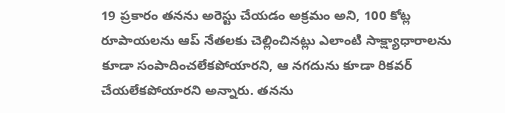19 ప్రకారం తనను అరెస్టు చేయడం అక్రమం అని, 100 కోట్ల రూపాయలను ఆప్ నేతలకు చెల్లించినట్లు ఎలాంటి సాక్ష్యాధారాలను కూడా సంపాదించలేకపోయారని, ఆ నగదును కూడా రికవర్ చేయలేకపోయారని అన్నారు. తనను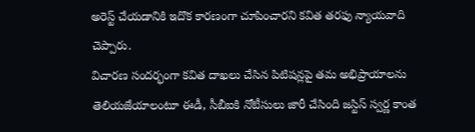అరెస్ట్ చేయడానికి ఇదొక కారణంగా చూపించారని కవిత తరఫు న్యాయవాది చెప్పారు.
విచారణ సందర్భంగా కవిత దాఖలు చేసిన పిటిషన్లపై తమ అభిప్రాయాలను తెలియజేయాలంటూ ఈడీ, సీబీఐకి నోటీసులు జారీ చేసింది జస్టిస్ స్వర్ణ కాంత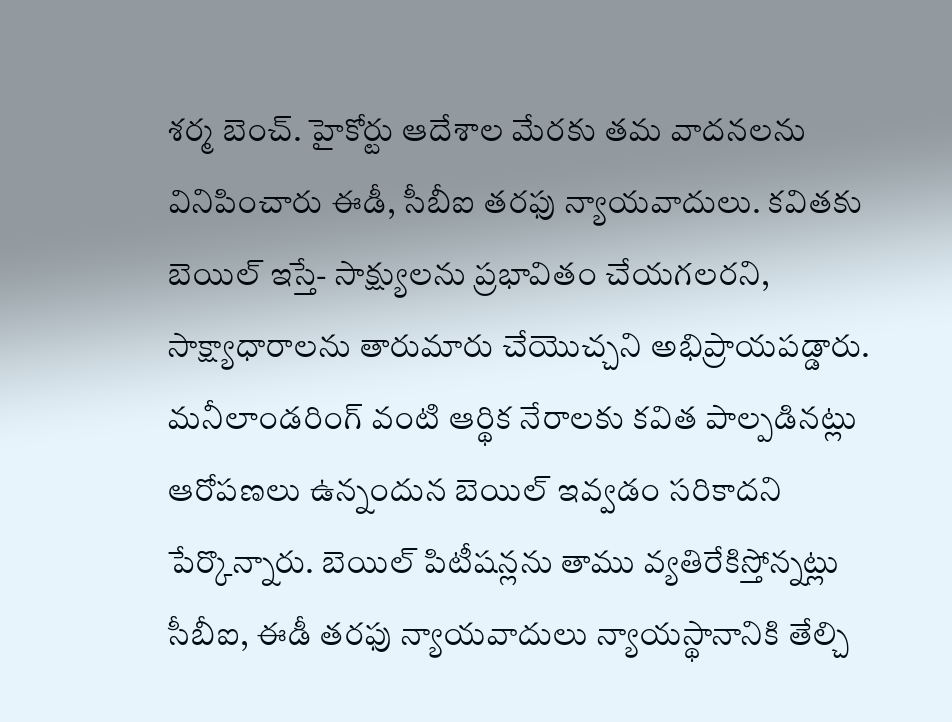శర్మ బెంచ్. హైకోర్టు ఆదేశాల మేరకు తమ వాదనలను వినిపించారు ఈడీ, సీబీఐ తరఫు న్యాయవాదులు. కవితకు బెయిల్ ఇస్తే- సాక్ష్యులను ప్రభావితం చేయగలరని, సాక్ష్యాధారాలను తారుమారు చేయొచ్చని అభిప్రాయపడ్డారు.
మనీలాండరింగ్ వంటి ఆర్థిక నేరాలకు కవిత పాల్పడినట్లు ఆరోపణలు ఉన్నందున బెయిల్ ఇవ్వడం సరికాదని పేర్కొన్నారు. బెయిల్ పిటీషన్లను తాము వ్యతిరేకిస్తోన్నట్లు సీబీఐ, ఈడీ తరఫు న్యాయవాదులు న్యాయస్థానానికి తేల్చి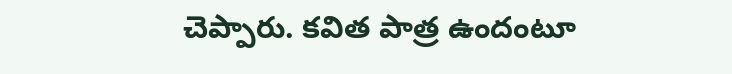చెప్పారు. కవిత పాత్ర ఉందంటూ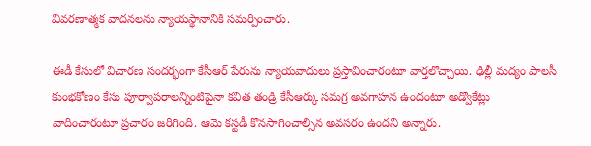వివరణాత్మక వాదనలను న్యాయస్థానానికి సమర్పించారు.

ఈడీ కేసులో విచారణ సందర్భంగా కేసీఆర్ పేరును న్యాయవాదులు ప్రస్తావించారంటూ వార్తలొచ్చాయి. ఢిల్లీ మద్యం పాలసీ కుంభకోణం కేసు పూర్వాపరాలన్నింటిపైనా కవిత తండ్రి కేసీఆర్కు సమగ్ర అవగాహన ఉందంటూ అడ్వొకేట్లు వాదించారంటూ ప్రచారం జరిగింది. ఆమె కస్టడీ కొనసాగించాల్సిన అవసరం ఉందని అన్నారు.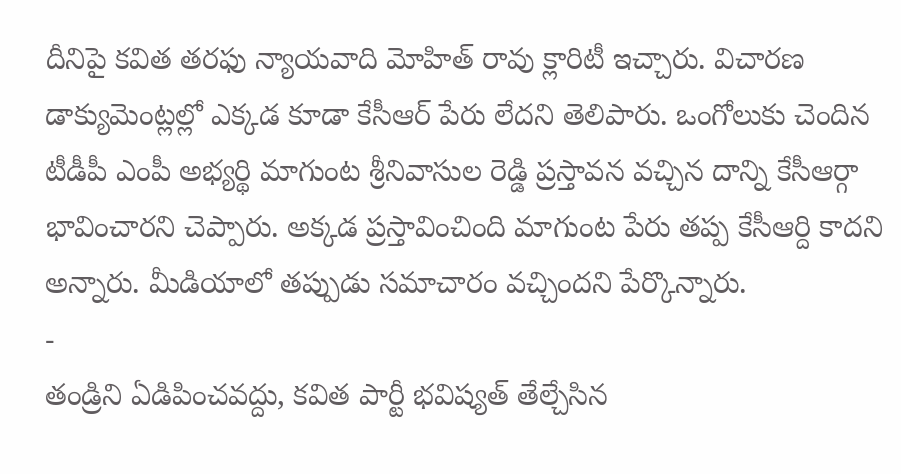దీనిపై కవిత తరఫు న్యాయవాది మోహిత్ రావు క్లారిటీ ఇచ్చారు. విచారణ డాక్యుమెంట్లల్లో ఎక్కడ కూడా కేసీఆర్ పేరు లేదని తెలిపారు. ఒంగోలుకు చెందిన టీడీపీ ఎంపీ అభ్యర్థి మాగుంట శ్రీనివాసుల రెడ్డి ప్రస్తావన వచ్చిన దాన్ని కేసీఆర్గా భావించారని చెప్పారు. అక్కడ ప్రస్తావించింది మాగుంట పేరు తప్ప కేసీఆర్ది కాదని అన్నారు. మీడియాలో తప్పుడు సమాచారం వచ్చిందని పేర్కొన్నారు.
-
తండ్రిని ఏడిపించవద్దు, కవిత పార్టీ భవిష్యత్ తేల్చేసిన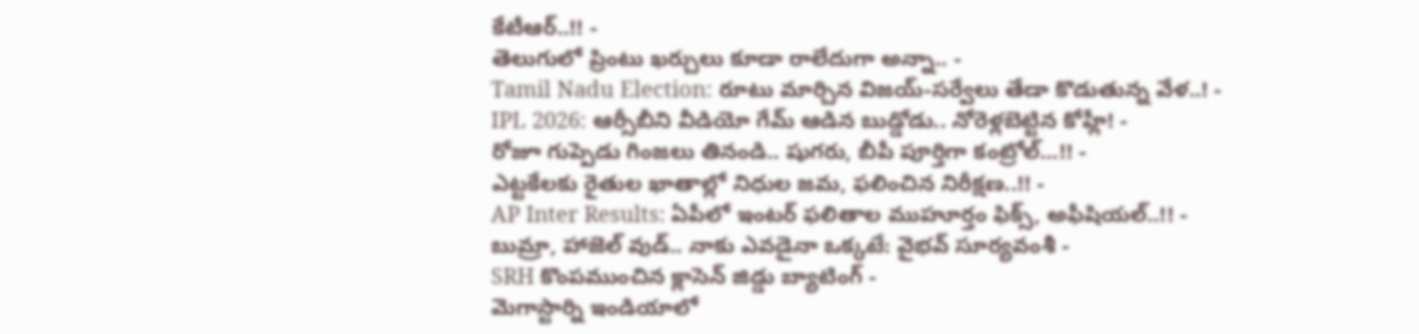కేటీఆర్..!! -
తెలుగులో ప్రింటు ఖర్చులు కూడా రాలేదుగా అన్నా.. -
Tamil Nadu Election: రూటు మార్చిన విజయ్-సర్వేలు తేడా కొడుతున్న వేళ..! -
IPL 2026: ఆర్సీబీని వీడియో గేమ్ ఆడిన బుడ్డోడు.. నోరెళ్లబెట్టిన కోహ్లీ! -
రోజూ గుప్పెడు గింజలు తినండి.. షుగరు, బీపీ పూర్తిగా కంట్రోల్...!! -
ఎట్టకేలకు రైతుల ఖాతాల్లో నిధుల జమ, ఫలించిన నిరీక్షణ..!! -
AP Inter Results: ఏపీలో ఇంటర్ ఫలితాల ముహూర్తం ఫిక్స్, అఫీషియల్..!! -
బుమ్రా, హాజెల్ వుడ్.. నాకు ఎవడైనా ఒక్కటే: వైభవ్ సూర్యవంశీ -
SRH కొంపముంచిన క్లాసెన్ జిడ్డు బ్యాటింగ్ -
మెగాస్టార్ని ఇండియాలో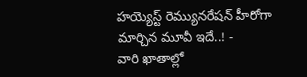హయ్యెస్ట్ రెమ్యునరేషన్ హీరోగా మార్చిన మూవీ ఇదే..! -
వారి ఖాతాల్లో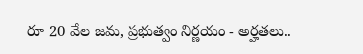రూ 20 వేల జమ, ప్రభుత్వం నిర్ణయం - అర్హతలు..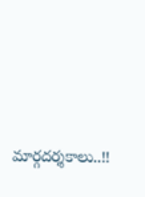మార్గదర్శకాలు..!!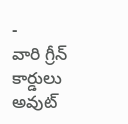-
వారి గ్రీన్ కార్డులు అవుట్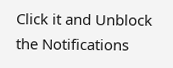Click it and Unblock the Notifications